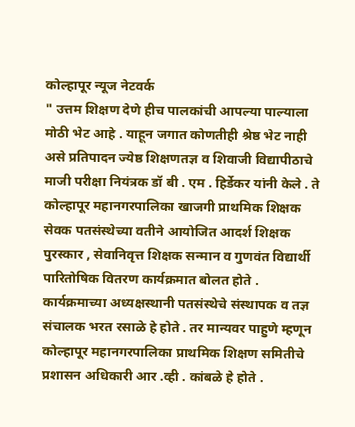कोल्हापूर न्यूज नेटवर्क
" उत्तम शिक्षण देणे हीच पालकांची आपल्या पाल्याला मोठी भेट आहे . याहून जगात कोणतीही श्रेष्ठ भेट नाही असे प्रतिपादन ज्येष्ठ शिक्षणतज्ञ व शिवाजी विद्यापीठाचे माजी परीक्षा नियंत्रक डॉ बी . एम . हिर्डेकर यांनी केले . ते कोल्हापूर महानगरपालिका खाजगी प्राथमिक शिक्षक सेवक पतसंस्थेच्या वतीने आयोजित आदर्श शिक्षक पुरस्कार , सेवानिवृत्त शिक्षक सन्मान व गुणवंत विद्यार्थी पारितोषिक वितरण कार्यक्रमात बोलत होते . कार्यक्रमाच्या अध्यक्षस्थानी पतसंस्थेचे संस्थापक व तज्ञ संचालक भरत रसाळे हे होते . तर मान्यवर पाहुणे म्हणून कोल्हापूर महानगरपालिका प्राथमिक शिक्षण समितीचे प्रशासन अधिकारी आर .व्ही . कांबळे हे होते .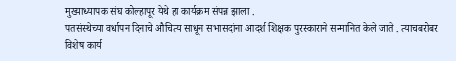मुख्याध्यापक संघ कोल्हापूर येथे हा कार्यक्रम संपन्न झाला .
पतसंस्थेच्या वर्धापन दिनाचे औचित्य साधून सभासदांना आदर्श शिक्षक पुरस्काराने सन्मानित केले जाते . त्याचबरोबर विशेष कार्य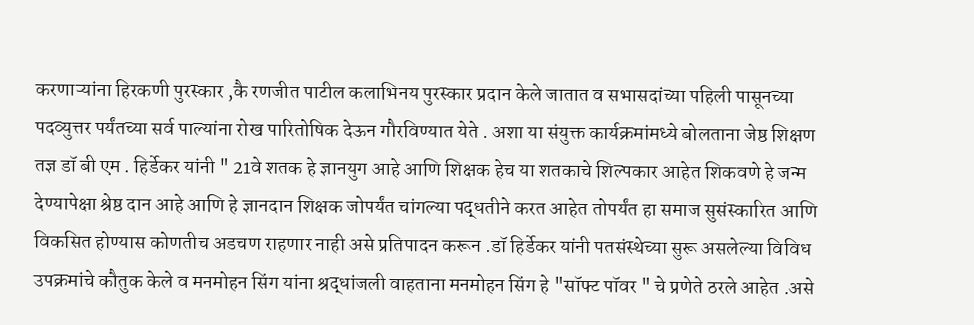करणाऱ्यांना हिरकणी पुरस्कार ,कै रणजीत पाटील कलाभिनय पुरस्कार प्रदान केले जातात व सभासदांच्या पहिली पासूनच्या पदव्युत्तर पर्यंतच्या सर्व पाल्यांना रोख पारितोषिक देऊन गौरविण्यात येते . अशा या संयुक्त कार्यक्रमांमध्ये बोलताना जेष्ठ शिक्षण तज्ञ डॉ बी एम . हिर्डेकर यांनी " 21वे शतक हे ज्ञानयुग आहे आणि शिक्षक हेच या शतकाचे शिल्पकार आहेत शिकवणे हे जन्म देण्यापेक्षा श्रेष्ठ दान आहे आणि हे ज्ञानदान शिक्षक जोपर्यंत चांगल्या पद्धतीने करत आहेत तोपर्यंत हा समाज सुसंस्कारित आणि विकसित होण्यास कोणतीच अडचण राहणार नाही असे प्रतिपादन करून .डॉ हिर्डेकर यांनी पतसंस्थेच्या सुरू असलेल्या विविध उपक्रमांचे कौतुक केले व मनमोहन सिंग यांना श्रद्धांजली वाहताना मनमोहन सिंग हे "सॉफ्ट पॉवर " चे प्रणेते ठरले आहेत .असे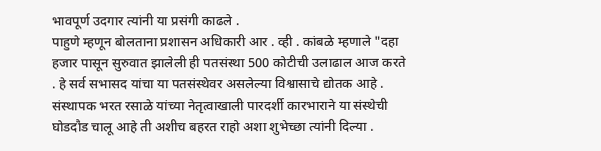भावपूर्ण उदगार त्यांनी या प्रसंगी काढले .
पाहुणे म्हणून बोलताना प्रशासन अधिकारी आर . व्ही . कांबळे म्हणाले "दहा हजार पासून सुरुवात झालेली ही पतसंस्था 500 कोटीची उलाढाल आज करते . हे सर्व सभासद यांचा या पतसंस्थेवर असलेल्या विश्वासाचे द्योतक आहे . संस्थापक भरत रसाळे यांच्या नेतृत्वाखाली पारदर्शी कारभाराने या संस्थेची घोडदौड चालू आहे ती अशीच बहरत राहो अशा शुभेच्छा त्यांनी दिल्या .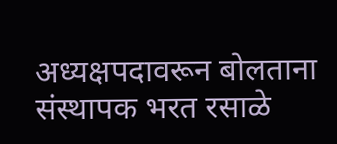अध्यक्षपदावरून बोलताना संस्थापक भरत रसाळे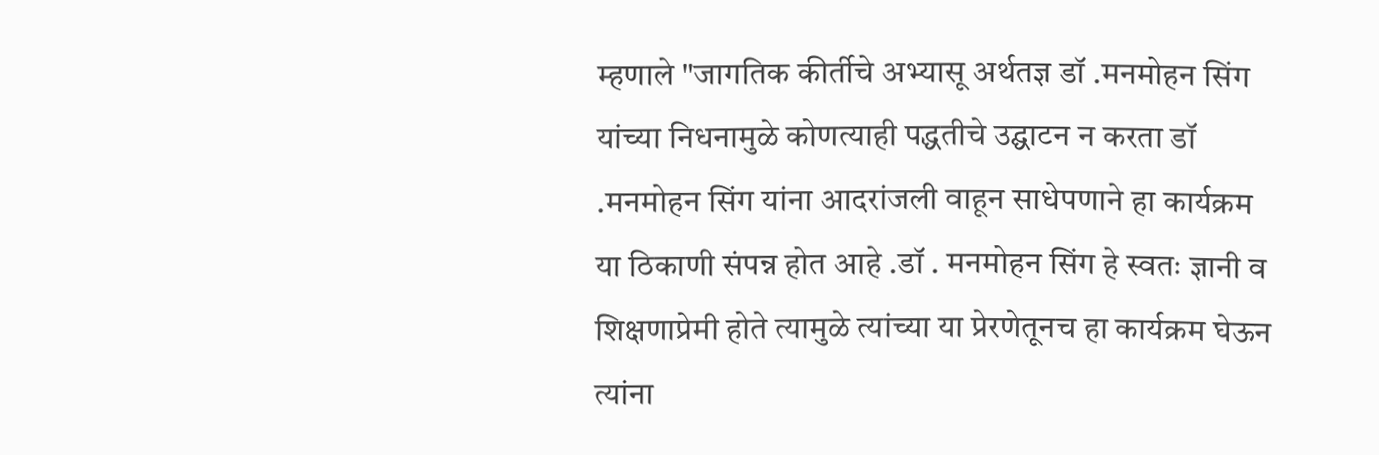म्हणाले "जागतिक कीर्तीचे अभ्यासू अर्थतज्ञ डॉ .मनमोहन सिंग यांच्या निधनामुळे कोणत्याही पद्धतीचे उद्घाटन न करता डॉ .मनमोहन सिंग यांना आदरांजली वाहून साधेपणाने हा कार्यक्रम या ठिकाणी संपन्न होत आहे .डॉ . मनमोहन सिंग हे स्वतः ज्ञानी व शिक्षणाप्रेमी होते त्यामुळे त्यांच्या या प्रेरणेतूनच हा कार्यक्रम घेऊन त्यांना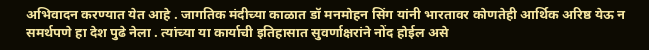अभिवादन करण्यात येत आहे . जागतिक मंदीच्या काळात डॉ मनमोहन सिंग यांनी भारतावर कोणतेही आर्थिक अरिष्ठ येऊ न समर्थपणे हा देश पुढे नेला . त्यांच्या या कार्याची इतिहासात सुवर्णाक्षरांने नोंद होईल असे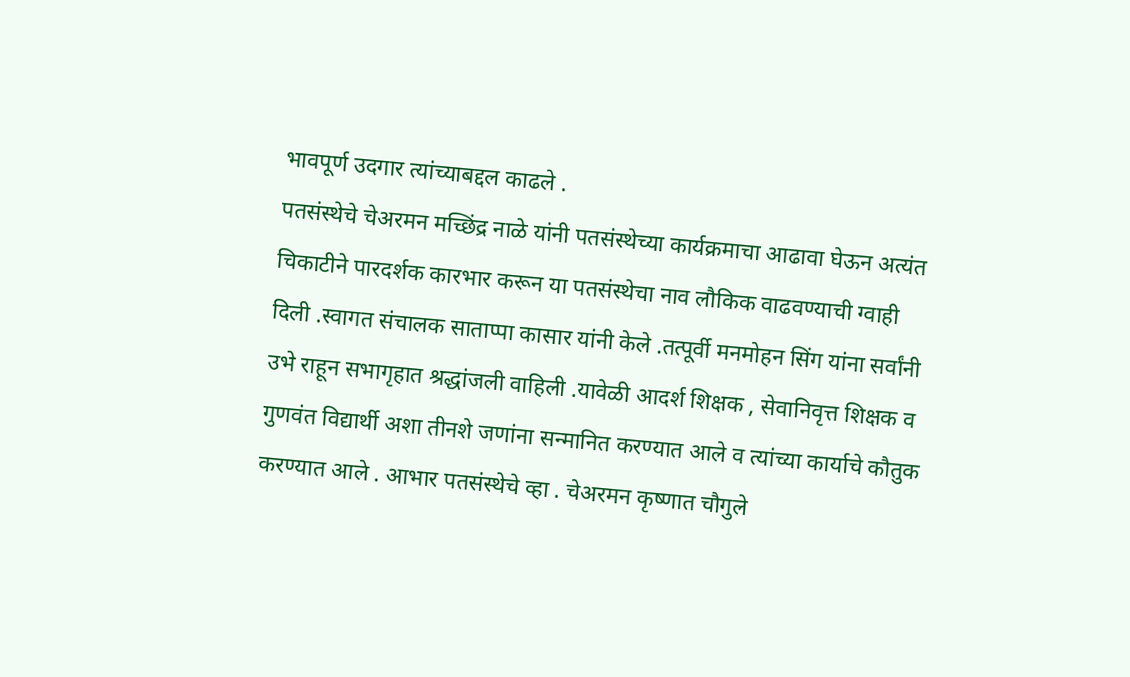भावपूर्ण उदगार त्यांच्याबद्दल काढले .
पतसंस्थेचे चेअरमन मच्छिंद्र नाळे यांनी पतसंस्थेच्या कार्यक्रमाचा आढावा घेऊन अत्यंत चिकाटीने पारदर्शक कारभार करून या पतसंस्थेचा नाव लौकिक वाढवण्याची ग्वाही दिली .स्वागत संचालक साताप्पा कासार यांनी केले .तत्पूर्वी मनमोहन सिंग यांना सर्वांनी उभे राहून सभागृहात श्रद्धांजली वाहिली .यावेळी आदर्श शिक्षक , सेवानिवृत्त शिक्षक व गुणवंत विद्यार्थी अशा तीनशे जणांना सन्मानित करण्यात आले व त्यांच्या कार्याचे कौतुक करण्यात आले . आभार पतसंस्थेचे व्हा . चेअरमन कृष्णात चौगुले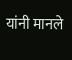यांनी मानले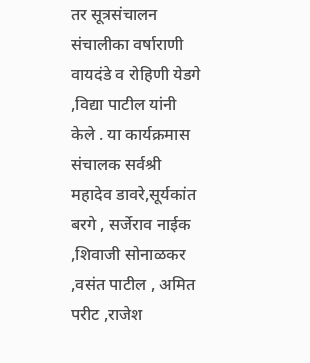तर सूत्रसंचालन संचालीका वर्षाराणी वायदंडे व रोहिणी येडगे ,विद्या पाटील यांनी केले . या कार्यक्रमास संचालक सर्वश्री महादेव डावरे,सूर्यकांत बरगे , सर्जेराव नाईक ,शिवाजी सोनाळकर ,वसंत पाटील , अमित परीट ,राजेश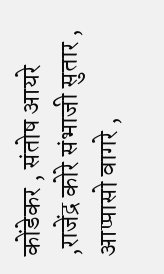कोंडेकर , संतोष आयरे ,राजेंद्र कोरे संभाजी सुतार , आप्पासो वागरे ,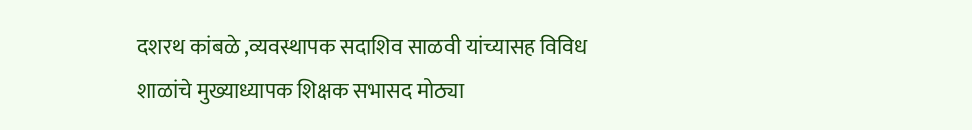दशरथ कांबळे ,व्यवस्थापक सदाशिव साळवी यांच्यासह विविध शाळांचे मुख्याध्यापक शिक्षक सभासद मोठ्या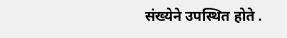संख्येने उपस्थित होते .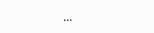...